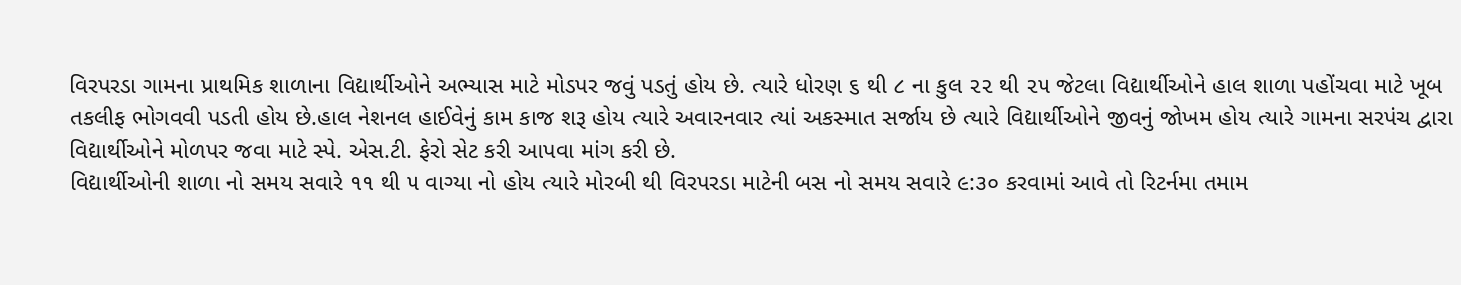વિરપરડા ગામના પ્રાથમિક શાળાના વિદ્યાર્થીઓને અભ્યાસ માટે મોડપર જવું પડતું હોય છે. ત્યારે ધોરણ ૬ થી ૮ ના કુલ ૨૨ થી ૨૫ જેટલા વિદ્યાર્થીઓને હાલ શાળા પહોંચવા માટે ખૂબ તકલીફ ભોગવવી પડતી હોય છે.હાલ નેશનલ હાઈવેનું કામ કાજ શરૂ હોય ત્યારે અવારનવાર ત્યાં અકસ્માત સર્જાય છે ત્યારે વિદ્યાર્થીઓને જીવનું જોખમ હોય ત્યારે ગામના સરપંચ દ્વારા વિદ્યાર્થીઓને મોળપર જવા માટે સ્પે. એસ.ટી. ફેરો સેટ કરી આપવા માંગ કરી છે.
વિદ્યાર્થીઓની શાળા નો સમય સવારે ૧૧ થી ૫ વાગ્યા નો હોય ત્યારે મોરબી થી વિરપરડા માટેની બસ નો સમય સવારે ૯:૩૦ કરવામાં આવે તો રિટર્નમા તમામ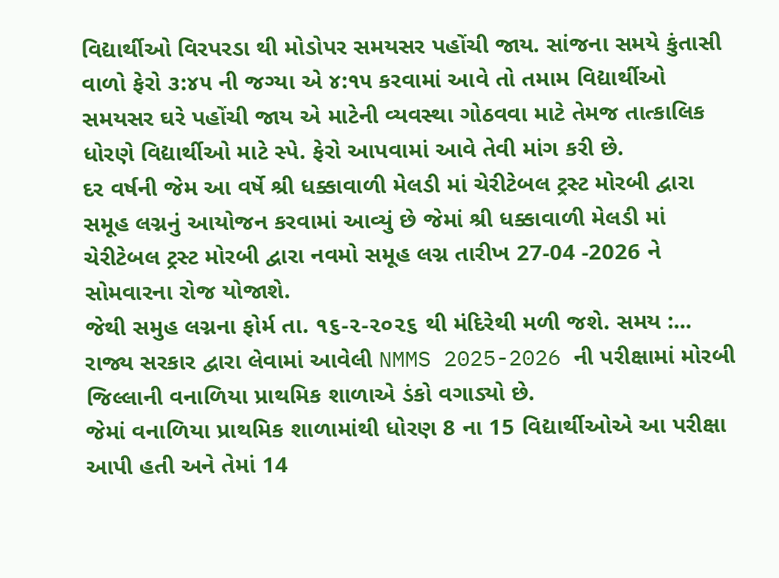વિદ્યાર્થીઓ વિરપરડા થી મોડોપર સમયસર પહોંચી જાય. સાંજના સમયે કુંતાસી વાળો ફેરો ૩:૪૫ ની જગ્યા એ ૪:૧૫ કરવામાં આવે તો તમામ વિદ્યાર્થીઓ સમયસર ઘરે પહોંચી જાય એ માટેની વ્યવસ્થા ગોઠવવા માટે તેમજ તાત્કાલિક ધોરણે વિદ્યાર્થીઓ માટે સ્પે. ફેરો આપવામાં આવે તેવી માંગ કરી છે.
દર વર્ષની જેમ આ વર્ષે શ્રી ધક્કાવાળી મેલડી માં ચેરીટેબલ ટ્રસ્ટ મોરબી દ્વારા સમૂહ લગ્નનું આયોજન કરવામાં આવ્યું છે જેમાં શ્રી ધક્કાવાળી મેલડી માં ચેરીટેબલ ટ્રસ્ટ મોરબી દ્વારા નવમો સમૂહ લગ્ન તારીખ 27-04 -2026 ને સોમવારના રોજ યોજાશે.
જેથી સમુહ લગ્નના ફોર્મ તા. ૧૬-૨-૨૦૨૬ થી મંદિરેથી મળી જશે. સમય :...
રાજ્ય સરકાર દ્વારા લેવામાં આવેલી NMMS 2025-2026 ની પરીક્ષામાં મોરબી જિલ્લાની વનાળિયા પ્રાથમિક શાળાએ ડંકો વગાડ્યો છે.
જેમાં વનાળિયા પ્રાથમિક શાળામાંથી ધોરણ 8 ના 15 વિદ્યાર્થીઓએ આ પરીક્ષા આપી હતી અને તેમાં 14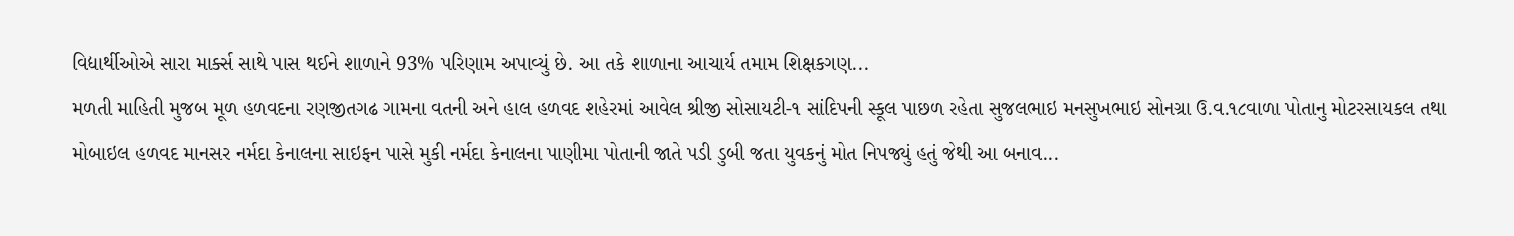વિદ્યાર્થીઓએ સારા માર્ક્સ સાથે પાસ થઈને શાળાને 93% પરિણામ અપાવ્યું છે. આ તકે શાળાના આચાર્ય તમામ શિક્ષકગણ...
મળતી માહિતી મુજબ મૂળ હળવદના રણજીતગઢ ગામના વતની અને હાલ હળવદ શહેરમાં આવેલ શ્રીજી સોસાયટી-૧ સાંદિપની સ્કૂલ પાછળ રહેતા સુજલભાઇ મનસુખભાઇ સોનગ્રા ઉ.વ.૧૮વાળા પોતાનુ મોટરસાયકલ તથા મોબાઇલ હળવદ માનસર નર્મદા કેનાલના સાઇફન પાસે મુકી નર્મદા કેનાલના પાણીમા પોતાની જાતે પડી ડુબી જતા યુવકનું મોત નિપજ્યું હતું જેથી આ બનાવ...